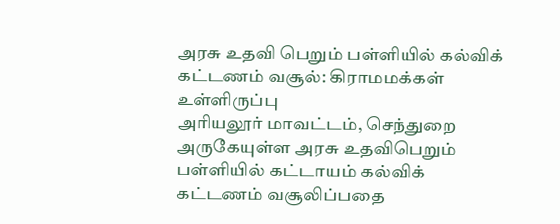அரசு உதவி பெறும் பள்ளியில் கல்விக் கட்டணம் வசூல்: கிராமமக்கள் உள்ளிருப்பு
அரியலூர் மாவட்டம், செந்துறை அருகேயுள்ள அரசு உதவிபெறும் பள்ளியில் கட்டாயம் கல்விக் கட்டணம் வசூலிப்பதை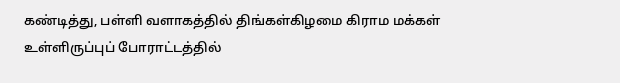கண்டித்து, பள்ளி வளாகத்தில் திங்கள்கிழமை கிராம மக்கள் உள்ளிருப்புப் போராட்டத்தில்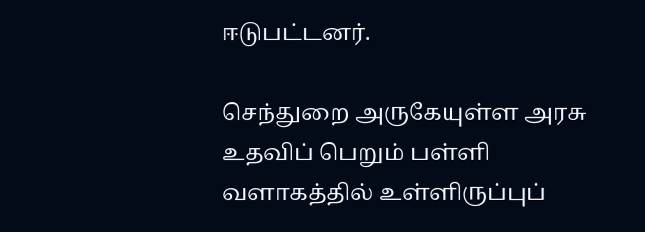ஈடுபட்டனர்.

செந்துறை அருகேயுள்ள அரசு உதவிப் பெறும் பள்ளி வளாகத்தில் உள்ளிருப்புப்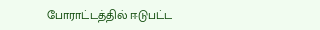போராட்டத்தில் ஈடுபட்ட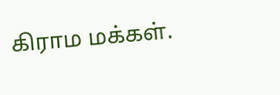கிராம மக்கள்.